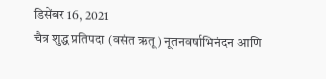डिसेंबर 16, 2021
चैत्र शुद्ध प्रतिपदा (वसंत ऋतू) नूतनवर्षाभिनंदन आणि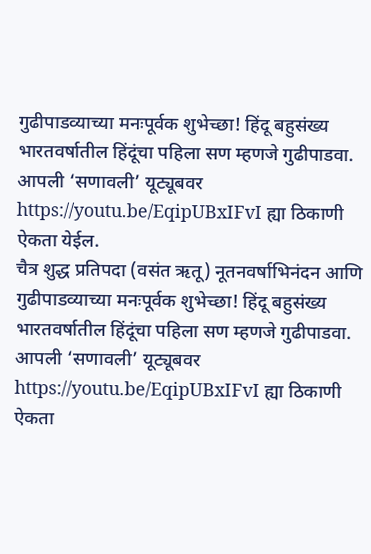गुढीपाडव्याच्या मनःपूर्वक शुभेच्छा! हिंदू बहुसंख्य भारतवर्षातील हिंदूंचा पहिला सण म्हणजे गुढीपाडवा. आपली ‘सणावली’ यूट्यूबवर https://youtu.be/EqipUBxIFvI ह्या ठिकाणी ऐकता येईल.
चैत्र शुद्ध प्रतिपदा (वसंत ऋतू) नूतनवर्षाभिनंदन आणि गुढीपाडव्याच्या मनःपूर्वक शुभेच्छा! हिंदू बहुसंख्य भारतवर्षातील हिंदूंचा पहिला सण म्हणजे गुढीपाडवा. आपली ‘सणावली’ यूट्यूबवर https://youtu.be/EqipUBxIFvI ह्या ठिकाणी ऐकता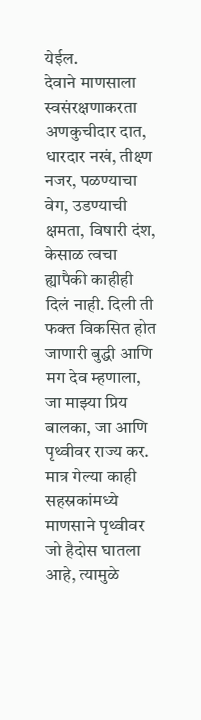येईल.
देवाने माणसाला स्वसंरक्षणाकरता अणकुचीदार दात, धारदार नखं, तीक्ष्ण नजर, पळण्याचा वेग, उडण्याची क्षमता, विषारी दंश, केसाळ त्वचा ह्यापैकी काहीही दिलं नाही. दिली ती फक्त विकसित होत जाणारी बुद्धी आणि मग देव म्हणाला, जा माझ्या प्रिय बालका, जा आणि पृथ्वीवर राज्य कर. मात्र गेल्या काही सहस्रकांमध्ये माणसाने पृथ्वीवर जो हैदोस घातला आहे, त्यामुळे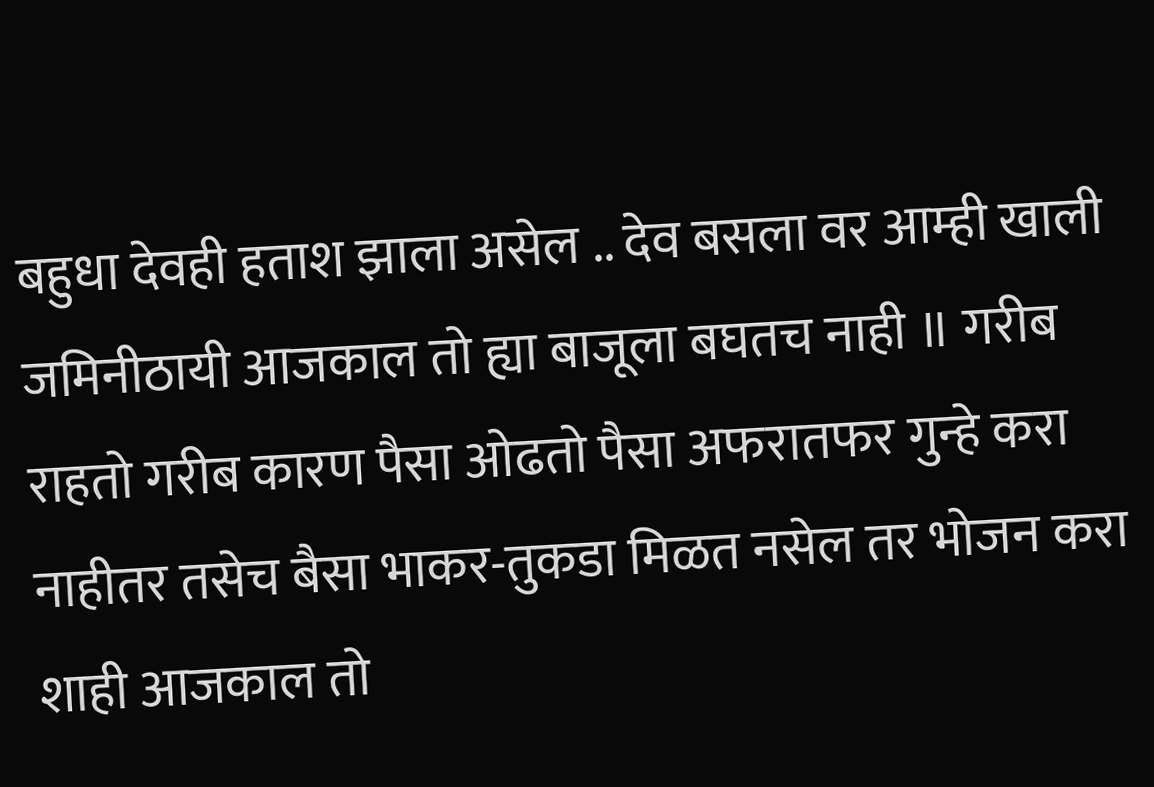बहुधा देवही हताश झाला असेल .. देव बसला वर आम्ही खाली जमिनीठायी आजकाल तो ह्या बाजूला बघतच नाही ॥ गरीब राहतो गरीब कारण पैसा ओढतो पैसा अफरातफर गुन्हे करा नाहीतर तसेच बैसा भाकर-तुकडा मिळत नसेल तर भोजन करा शाही आजकाल तो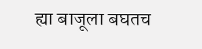ह्या बाजूला बघतच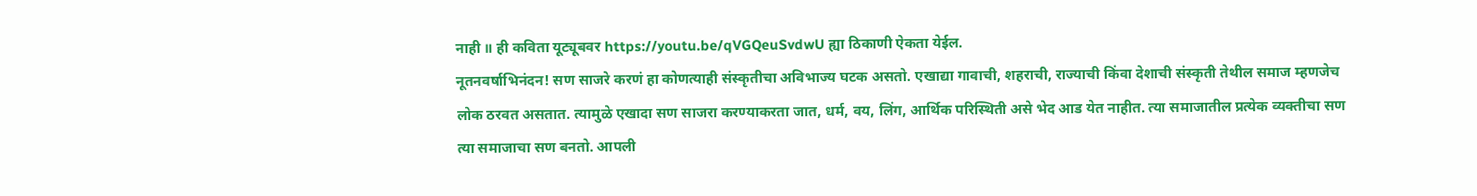नाही ॥ ही कविता यूट्यूबवर https://youtu.be/qVGQeuSvdwU ह्या ठिकाणी ऐकता येईल.
नूतनवर्षाभिनंदन! सण साजरे करणं हा कोणत्याही संस्कृतीचा अविभाज्य घटक असतो. एखाद्या गावाची, शहराची, राज्याची किंवा देशाची संस्कृती तेथील समाज म्हणजेच लोक ठरवत असतात. त्यामुळे एखादा सण साजरा करण्याकरता जात, धर्म, वय, लिंग, आर्थिक परिस्थिती असे भेद आड येत नाहीत. त्या समाजातील प्रत्येक व्यक्तीचा सण त्या समाजाचा सण बनतो. आपली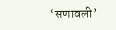‘सणावली’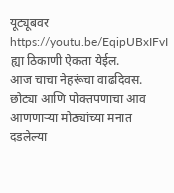यूट्यूबवर https://youtu.be/EqipUBxIFvI ह्या ठिकाणी ऐकता येईल.
आज चाचा नेहरूंचा वाढदिवस. छोट्या आणि पोक्तपणाचा आव आणणाऱ्या मोठ्यांच्या मनात दडलेल्या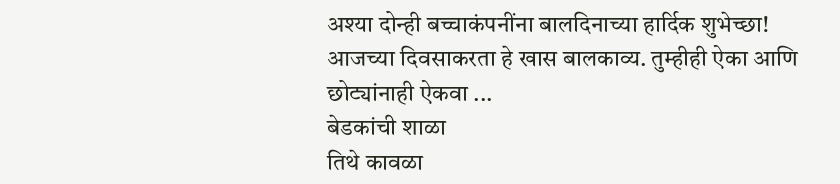अश्या दोन्ही बच्चाकंपनींना बालदिनाच्या हार्दिक शुभेच्छा! आजच्या दिवसाकरता हे खास बालकाव्य. तुम्हीही ऐका आणि छोट्यांनाही ऐकवा ...
बेडकांची शाळा
तिथे कावळा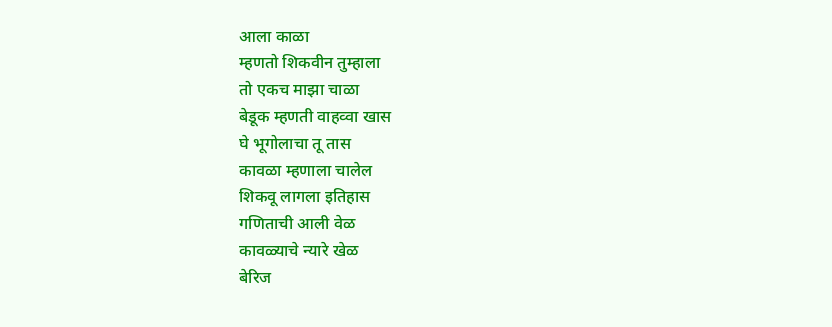आला काळा
म्हणतो शिकवीन तुम्हाला
तो एकच माझा चाळा
बेडूक म्हणती वाहव्वा खास
घे भूगोलाचा तू तास
कावळा म्हणाला चालेल
शिकवू लागला इतिहास
गणिताची आली वेळ
कावळ्याचे न्यारे खेळ
बेरिज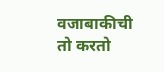वजाबाकीची
तो करतो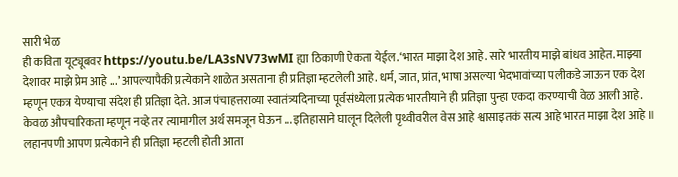सारी भेळ
ही कविता यूट्यूबवर https://youtu.be/LA3sNV73wMI ह्या ठिकाणी ऐकता येईल.‘भारत माझा देश आहे. सारे भारतीय माझे बांधव आहेत. माझ्या देशावर माझे प्रेम आहे ...’ आपल्यापैकी प्रत्येकाने शाळेत असताना ही प्रतिज्ञा म्हटलेली आहे. धर्म, जात, प्रांत, भाषा असल्या भेदभावांच्या पलीकडे जाऊन एक देश म्हणून एकत्र येण्याचा संदेश ही प्रतिज्ञा देते. आज पंचाहत्तराव्या स्वातंत्र्यदिनाच्या पूर्वसंध्येला प्रत्येक भारतीयाने ही प्रतिज्ञा पुन्हा एकदा करण्याची वेळ आली आहे. केवळ औपचारिकता म्हणून नव्हे तर त्यामागील अर्थ समजून घेऊन ... इतिहासाने घालून दिलेली पृथ्वीवरील वेस आहे श्वासाइतकं सत्य आहे भारत माझा देश आहे ॥ लहानपणी आपण प्रत्येकाने ही प्रतिज्ञा म्हटली होती आता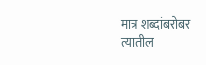मात्र शब्दांबरोबर त्यातील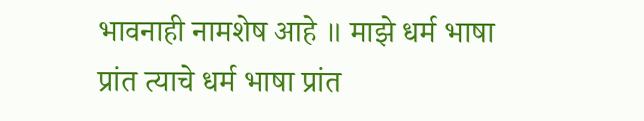भावनाही नामशेष आहे ॥ माझे धर्म भाषा प्रांत त्याचे धर्म भाषा प्रांत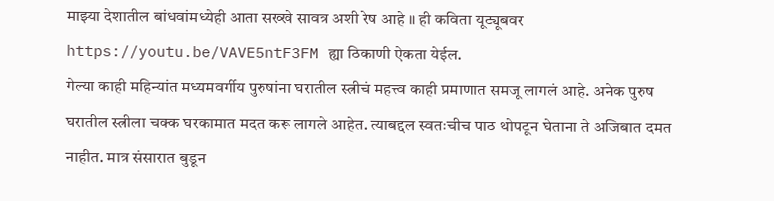माझ्या देशातील बांधवांमध्येही आता सख्खे सावत्र अशी रेष आहे ॥ ही कविता यूट्यूबवर https://youtu.be/VAVE5ntF3FM ह्या ठिकाणी ऐकता येईल.
गेल्या काही महिन्यांत मध्यमवर्गीय पुरुषांना घरातील स्त्रीचं महत्त्व काही प्रमाणात समजू लागलं आहे. अनेक पुरुष घरातील स्त्रीला चक्क घरकामात मदत करू लागले आहेत. त्याबद्दल स्वतःचीच पाठ थोपटून घेताना ते अजिबात दमत नाहीत. मात्र संसारात बुडून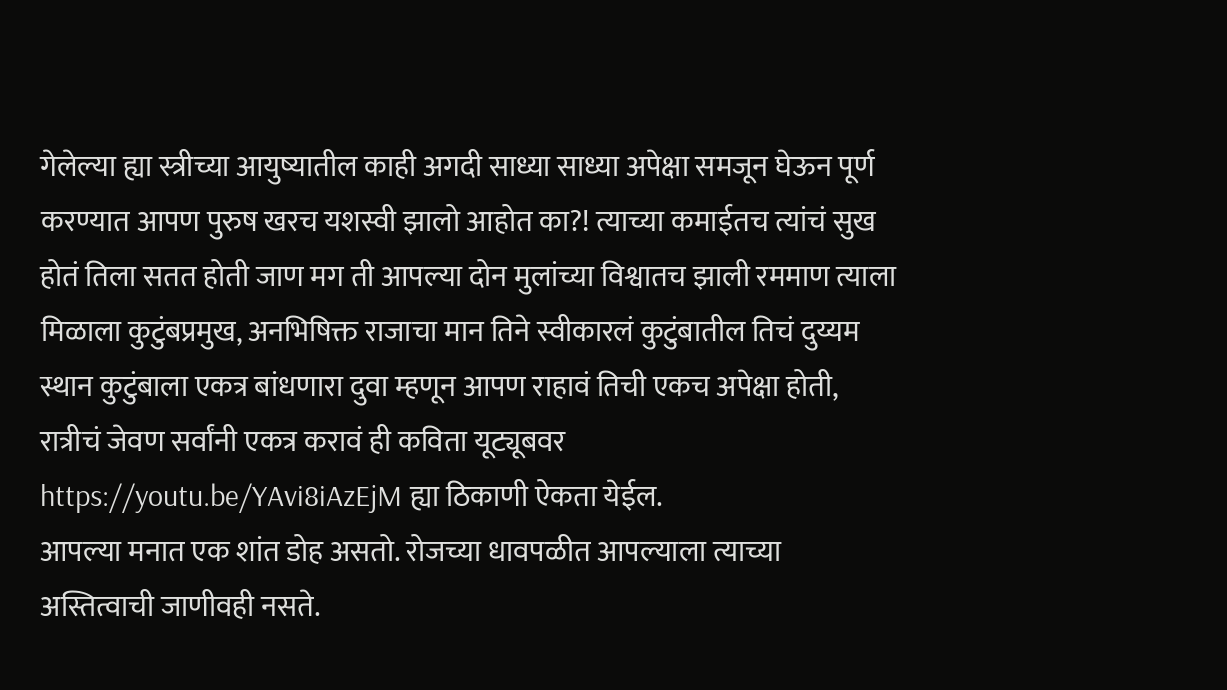गेलेल्या ह्या स्त्रीच्या आयुष्यातील काही अगदी साध्या साध्या अपेक्षा समजून घेऊन पूर्ण करण्यात आपण पुरुष खरच यशस्वी झालो आहोत का?! त्याच्या कमाईतच त्यांचं सुख होतं तिला सतत होती जाण मग ती आपल्या दोन मुलांच्या विश्वातच झाली रममाण त्याला मिळाला कुटुंबप्रमुख, अनभिषिक्त राजाचा मान तिने स्वीकारलं कुटुंबातील तिचं दुय्यम स्थान कुटुंबाला एकत्र बांधणारा दुवा म्हणून आपण राहावं तिची एकच अपेक्षा होती, रात्रीचं जेवण सर्वांनी एकत्र करावं ही कविता यूट्यूबवर https://youtu.be/YAvi8iAzEjM ह्या ठिकाणी ऐकता येईल.
आपल्या मनात एक शांत डोह असतो. रोजच्या धावपळीत आपल्याला त्याच्या अस्तित्वाची जाणीवही नसते.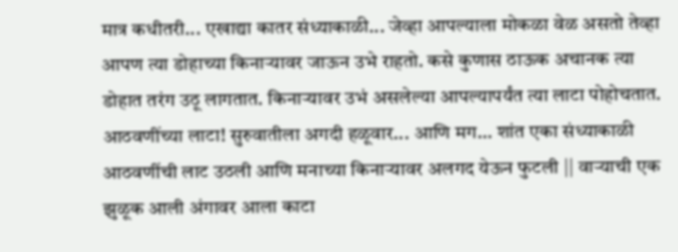मात्र कधीतरी... एखाद्या कातर संध्याकाळी... जेव्हा आपल्याला मोकळा वेळ असतो तेव्हा आपण त्या डोहाच्या किनाऱ्यावर जाऊन उभे राहतो. कसे कुणास ठाऊक अचानक त्या डोहात तरंग उठू लागतात. किनाऱ्यावर उभं असलेल्या आपल्यापर्यंत त्या लाटा पोहोचतात. आठवणींच्या लाटा! सुरुवातीला अगदी हळूवार... आणि मग... शांत एका संध्याकाळी आठवणींची लाट उठली आणि मनाच्या किनाऱ्यावर अलगद येऊन फुटली || वाऱ्याची एक झुळूक आली अंगावर आला काटा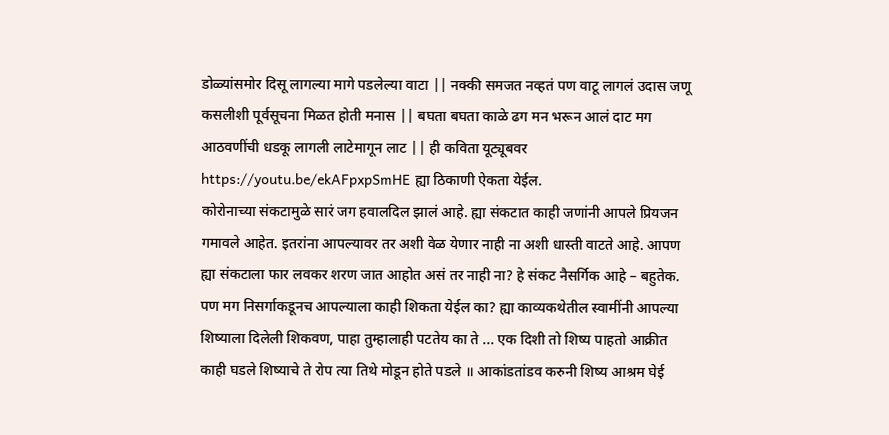डोळ्यांसमोर दिसू लागल्या मागे पडलेल्या वाटा || नक्की समजत नव्हतं पण वाटू लागलं उदास जणू कसलीशी पूर्वसूचना मिळत होती मनास || बघता बघता काळे ढग मन भरून आलं दाट मग आठवणींची धडकू लागली लाटेमागून लाट || ही कविता यूट्यूबवर https://youtu.be/ekAFpxpSmHE ह्या ठिकाणी ऐकता येईल.
कोरोनाच्या संकटामुळे सारं जग हवालदिल झालं आहे. ह्या संकटात काही जणांनी आपले प्रियजन गमावले आहेत. इतरांना आपल्यावर तर अशी वेळ येणार नाही ना अशी धास्ती वाटते आहे. आपण ह्या संकटाला फार लवकर शरण जात आहोत असं तर नाही ना? हे संकट नैसर्गिक आहे – बहुतेक. पण मग निसर्गाकडूनच आपल्याला काही शिकता येईल का? ह्या काव्यकथेतील स्वामींनी आपल्या शिष्याला दिलेली शिकवण, पाहा तुम्हालाही पटतेय का ते ... एक दिशी तो शिष्य पाहतो आक्रीत काही घडले शिष्याचे ते रोप त्या तिथे मोडून होते पडले ॥ आकांडतांडव करुनी शिष्य आश्रम घेई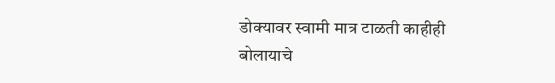डोक्यावर स्वामी मात्र टाळती काहीही बोलायाचे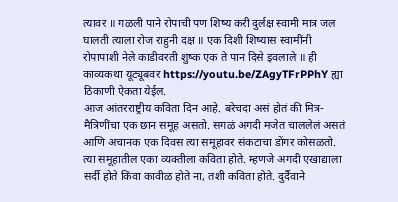त्यावर ॥ गळली पाने रोपाची पण शिष्य करी दुर्लक्ष स्वामी मात्र जल घालती त्याला रोज राहुनी दक्ष ॥ एक दिशी शिष्यास स्वामींनी रोपापाशी नेले काडीवरती शुष्क एक ते पान दिसे इवलाले ॥ ही काव्यकथा यूट्यूबवर https://youtu.be/ZAgyTFrPPhY ह्या ठिकाणी ऐकता येईल.
आज आंतरराष्ट्रीय कविता दिन आहे. बरेचदा असं होतं की मित्र-मैत्रिणींचा एक छान समूह असतो. सगळं अगदी मजेत चाललेलं असतं आणि अचानक एक दिवस त्या समूहावर संकटाचा डोंगर कोसळतो. त्या समूहातील एका व्यक्तीला कविता होते. म्हणजे अगदी एखाद्याला सर्दी होते किंवा कावीळ होते ना, तशी कविता होते. दुर्दैवाने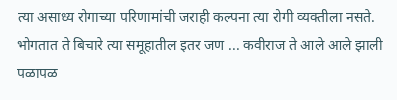त्या असाध्य रोगाच्या परिणामांची जराही कल्पना त्या रोगी व्यक्तीला नसते. भोगतात ते बिचारे त्या समूहातील इतर जण ... कवीराज ते आले आले झाली पळापळ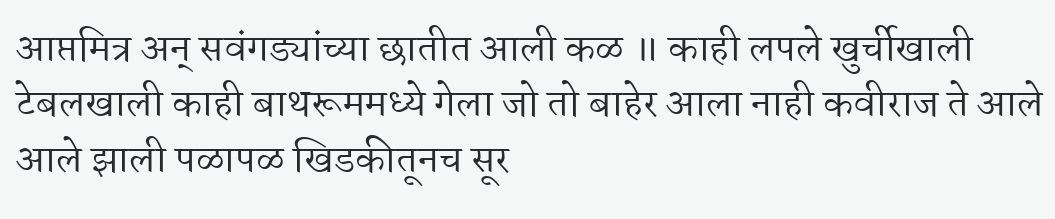आप्तमित्र अन् सवंगड्यांच्या छातीत आली कळ ॥ काही लपले खुर्चीखाली टेबलखाली काही बाथरूममध्ये गेला जो तो बाहेर आला नाही कवीराज ते आले आले झाली पळापळ खिडकीतूनच सूर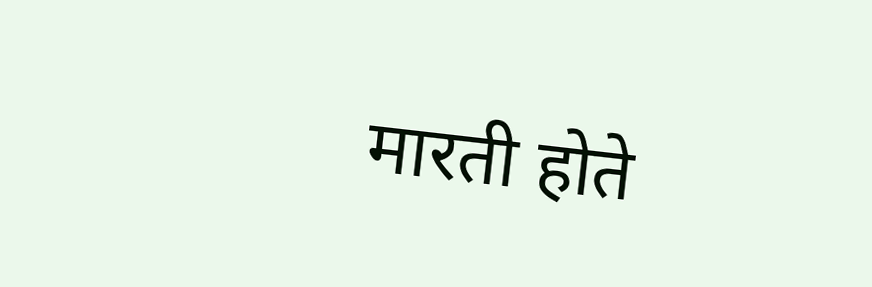मारती होते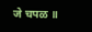जे चपळ ॥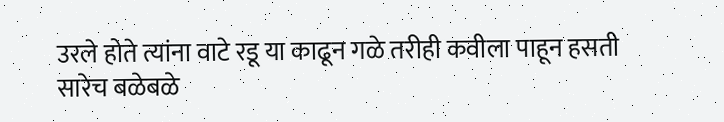उरले होते त्यांना वाटे रडू या काढून गळे तरीही कवीला पाहून हसती सारेच बळेबळे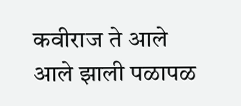कवीराज ते आले आले झाली पळापळ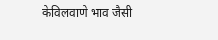केविलवाणे भाव जैसी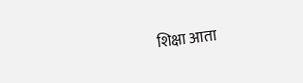शिक्षा आता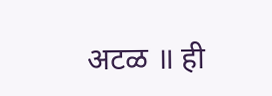अटळ ॥ ही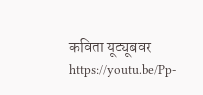कविता यूट्यूबवर https://youtu.be/Pp-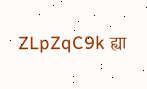ZLpZqC9k ह्या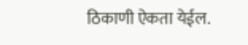ठिकाणी ऐकता येईल.